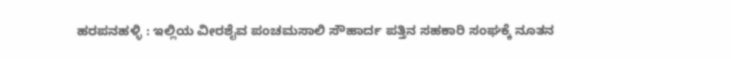ಹರಪನಹಳ್ಳಿ : ಇಲ್ಲಿಯ ವೀರಶೈವ ಪಂಚಮಸಾಲಿ ಸೌಹಾರ್ದ ಪತ್ತಿನ ಸಹಕಾರಿ ಸಂಘಕ್ಕೆ ನೂತನ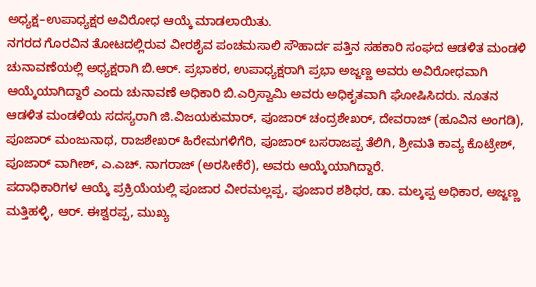ಅಧ್ಯಕ್ಷ–ಉಪಾಧ್ಯಕ್ಷರ ಅವಿರೋಧ ಆಯ್ಕೆ ಮಾಡಲಾಯಿತು.
ನಗರದ ಗೊರವಿನ ತೋಟದಲ್ಲಿರುವ ವೀರಶೈವ ಪಂಚಮಸಾಲಿ ಸೌಹಾರ್ದ ಪತ್ತಿನ ಸಹಕಾರಿ ಸಂಘದ ಆಡಳಿತ ಮಂಡಳಿ ಚುನಾವಣೆಯಲ್ಲಿ ಅಧ್ಯಕ್ಷರಾಗಿ ಬಿ.ಆರ್. ಪ್ರಭಾಕರ, ಉಪಾಧ್ಯಕ್ಷರಾಗಿ ಪ್ರಭಾ ಅಜ್ಜಣ್ಣ ಅವರು ಅವಿರೋಧವಾಗಿ ಆಯ್ಕೆಯಾಗಿದ್ದಾರೆ ಎಂದು ಚುನಾವಣೆ ಅಧಿಕಾರಿ ಬಿ.ಎರ್ರಿಸ್ವಾಮಿ ಅವರು ಅಧಿಕೃತವಾಗಿ ಘೋಷಿಸಿದರು. ನೂತನ ಆಡಳಿತ ಮಂಡಳಿಯ ಸದಸ್ಯರಾಗಿ ಜಿ.ವಿಜಯಕುಮಾರ್, ಪೂಜಾರ್ ಚಂದ್ರಶೇಖರ್, ದೇವರಾಜ್ (ಹೂವಿನ ಅಂಗಡಿ), ಪೂಜಾರ್ ಮಂಜುನಾಥ, ರಾಜಶೇಖರ್ ಹಿರೇಮಗಳಿಗೆರಿ, ಪೂಜಾರ್ ಬಸರಾಜಪ್ಪ ತೆಲಿಗಿ, ಶ್ರೀಮತಿ ಕಾವ್ಯ ಕೊಟ್ರೇಶ್, ಪೂಜಾರ್ ವಾಗೀಶ್, ಎ.ಎಚ್. ನಾಗರಾಜ್ (ಅರಸೀಕೆರೆ), ಅವರು ಆಯ್ಕೆಯಾಗಿದ್ದಾರೆ.
ಪದಾಧಿಕಾರಿಗಳ ಆಯ್ಕೆ ಪ್ರಕ್ರಿಯೆಯಲ್ಲಿ ಪೂಜಾರ ವೀರಮಲ್ಲಪ್ಪ, ಪೂಜಾರ ಶಶಿಧರ, ಡಾ. ಮಲ್ಕಪ್ಪ ಅಧಿಕಾರ, ಅಜ್ಜಣ್ಣ ಮತ್ತಿಹಳ್ಳಿ, ಆರ್. ಈಶ್ವರಪ್ಪ, ಮುಖ್ಯ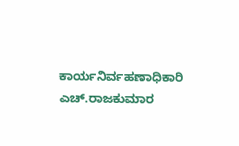ಕಾರ್ಯನಿರ್ವಹಣಾಧಿಕಾರಿ ಎಚ್.ರಾಜಕುಮಾರ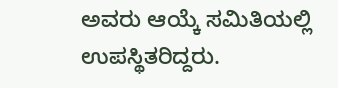ಅವರು ಆಯ್ಕೆ ಸಮಿತಿಯಲ್ಲಿ ಉಪಸ್ಥಿತರಿದ್ದರು.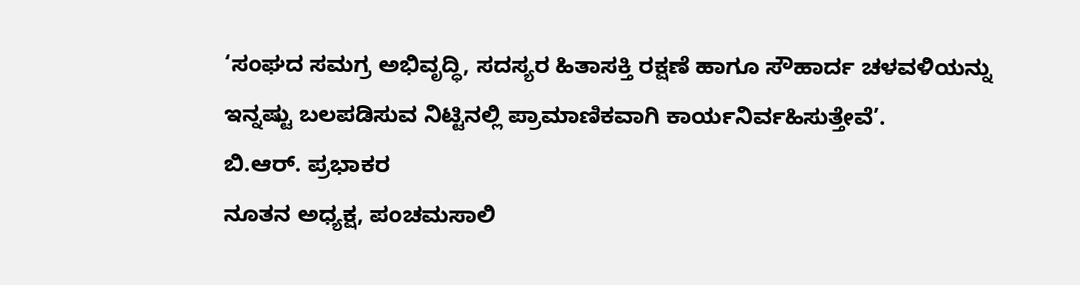‘ಸಂಘದ ಸಮಗ್ರ ಅಭಿವೃದ್ಧಿ, ಸದಸ್ಯರ ಹಿತಾಸಕ್ತಿ ರಕ್ಷಣೆ ಹಾಗೂ ಸೌಹಾರ್ದ ಚಳವಳಿಯನ್ನು ಇನ್ನಷ್ಟು ಬಲಪಡಿಸುವ ನಿಟ್ಟಿನಲ್ಲಿ ಪ್ರಾಮಾಣಿಕವಾಗಿ ಕಾರ್ಯನಿರ್ವಹಿಸುತ್ತೇವೆ’.
ಬಿ.ಆರ್. ಪ್ರಭಾಕರ
ನೂತನ ಅಧ್ಯಕ್ಷ, ಪಂಚಮಸಾಲಿ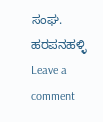ಸಂಘ. ಹರಪನಹಳ್ಳಿ
Leave a comment